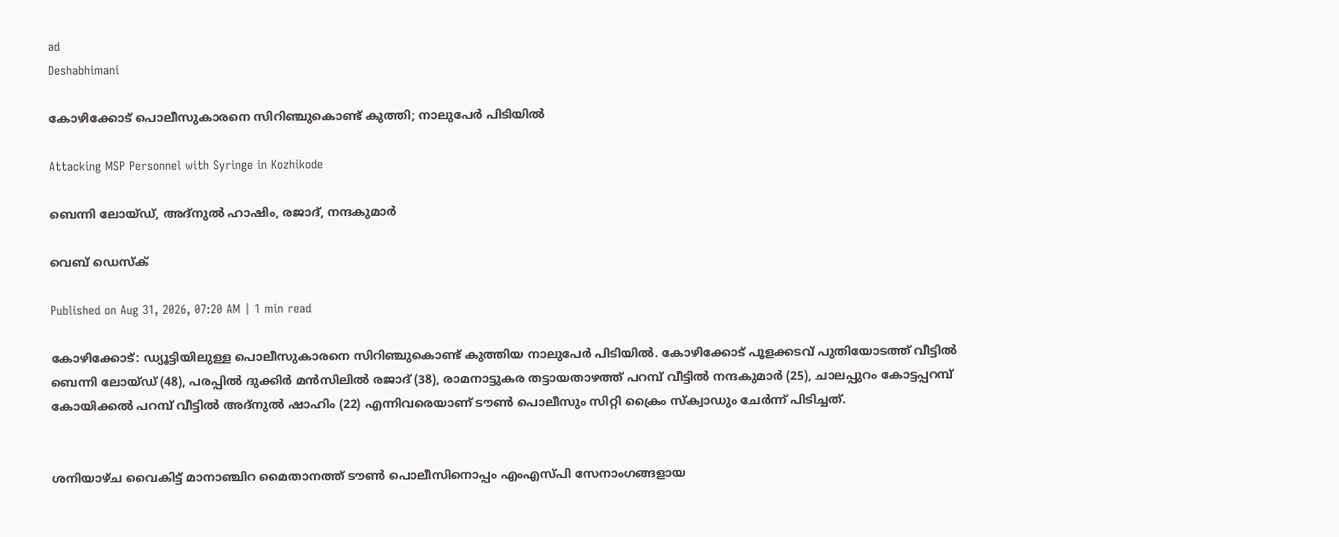ad
Deshabhimani

കോഴിക്കോട്‌ പൊലീസുകാരനെ സിറിഞ്ചുകൊണ്ട്‌ കുത്തി; നാലുപേർ പിടിയിൽ

Attacking MSP Personnel with Syringe in Kozhikode

ബെന്നി ലോയ്ഡ്‌, അദ്‌നുൽ ഹാഷിം, രജാദ്‌, നന്ദകുമാർ

വെബ് ഡെസ്ക്

Published on Aug 31, 2026, 07:20 AM | 1 min read

കോഴിക്കോട്‌: ഡ്യൂട്ടിയിലുള്ള പൊലീസുകാരനെ സിറിഞ്ചുകൊണ്ട്‌ കുത്തിയ നാലുപേർ പിടിയിൽ. കോഴിക്കോട്‌ പൂളക്കടവ് പുതിയോടത്ത് വീട്ടിൽ ബെന്നി ലോയ്ഡ് (48), പരപ്പിൽ ദുക്കിർ മൻസിലിൽ രജാദ് (38), രാമനാട്ടുകര തട്ടായതാഴത്ത് പറമ്പ് വീട്ടിൽ നന്ദകുമാർ (25), ചാലപ്പുറം കോട്ടപ്പറമ്പ് കോയിക്കൽ പറമ്പ് വീട്ടിൽ അദ്നുൽ ഷാഹിം (22) എന്നിവരെയാണ്‌ ട‍ൗൺ പൊലീസും സിറ്റി ക്രൈം സ്ക്വാഡും ചേർന്ന്‌ പിടിച്ചത്‌.


ശനിയാഴ്ച വൈകിട്ട്‌ മാനാഞ്ചിറ മൈതാനത്ത്‌ ട‍ൗൺ പൊലീസിനൊപ്പം എംഎസ്‌പി സേനാംഗങ്ങളായ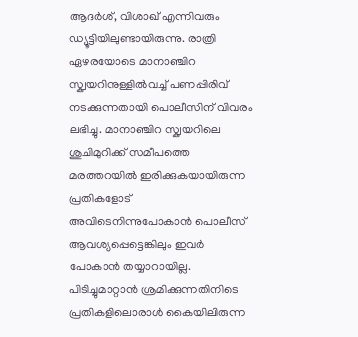ആദർശ്‌, വിശാഖ്‌ എന്നിവരും ഡ്യൂട്ടിയിലുണ്ടായിരുന്നു. രാത്രി ഏഴരയോടെ മാനാഞ്ചിറ സ്ക്വയറിനുള്ളിൽവച്ച് പണപ്പിരിവ് നടക്കുന്നതായി പൊലീസിന്‌ വിവരം ലഭിച്ചു. മാനാഞ്ചിറ സ്ക്വയറിലെ ശുചിമുറിക്ക് സമീപത്തെ മരത്തറയിൽ ഇരിക്കുകയായിരുന്ന പ്രതികളോട് അവിടെനിന്നുപോകാൻ പൊലീസ്‌ ആവശ്യപ്പെട്ടെങ്കിലും ഇവർ പോകാൻ തയ്യാറായില്ല. പിടിച്ചുമാറ്റാൻ ശ്രമിക്കുന്നതിനിടെ പ്രതികളിലൊരാൾ കൈയിലിരുന്ന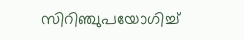സിറിഞ്ചുപയോഗിച്ച്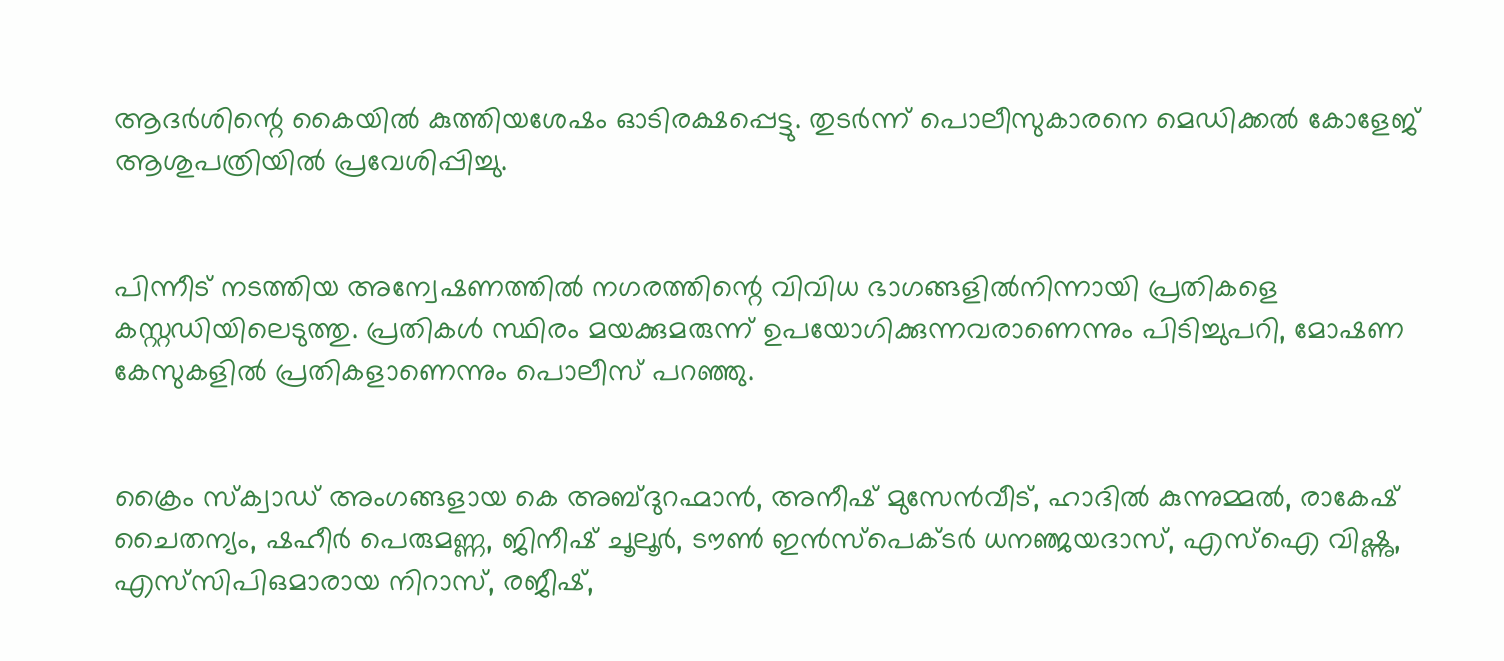ആദർശിന്റെ കൈയിൽ കുത്തിയശേഷം ഓടിരക്ഷപ്പെട്ടു. തുടർന്ന് പൊലീസുകാരനെ മെഡിക്കൽ കോളേജ്‌ ആശുപത്രിയിൽ പ്രവേശിപ്പിച്ചു.


പിന്നീട്‌ നടത്തിയ അന്വേഷണത്തിൽ നഗരത്തിന്റെ വിവിധ ഭാഗങ്ങളിൽനിന്നായി പ്രതികളെ കസ്റ്റഡിയിലെടുത്തു. പ്രതികൾ സ്ഥിരം മയക്കുമരുന്ന് ഉപയോഗിക്കുന്നവരാണെന്നും പിടിച്ചുപറി, മോഷണ കേസുകളിൽ പ്രതികളാണെന്നും പൊലീസ്‌ പറഞ്ഞു.


ക്രൈം സ്‌ക്വാഡ് അംഗങ്ങളായ കെ അബ്ദുറഹ്മാൻ, അനീഷ് മുസേൻവീട്, ഹാദിൽ കുന്നുമ്മൽ, രാകേഷ് ചൈതന്യം, ഷഹീർ പെരുമണ്ണ, ജിനീഷ് ചൂലൂർ, ടൗൺ ഇൻസ്‌പെക്ടർ ധനഞ്ജയദാസ്‌, എസ്‌ഐ വിഷ്ണു, എസ്‌സിപിഒമാരായ നിറാസ്, രജീഷ്,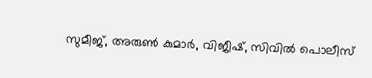സുമീജ്, അരുൺ കുമാർ, വിജീഷ്, സിവിൽ പൊലീസ്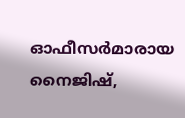ഓഫീസർമാരായ നൈജിഷ്,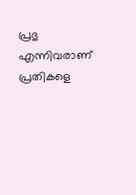പ്രഭു എന്നിവരാണ്‌ പ്രതികളെ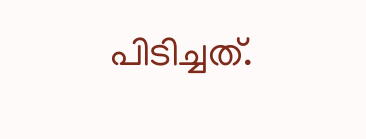പിടിച്ചത്‌.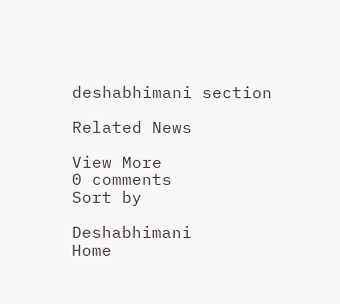deshabhimani section

Related News

View More
0 comments
Sort by

Deshabhimani
Home